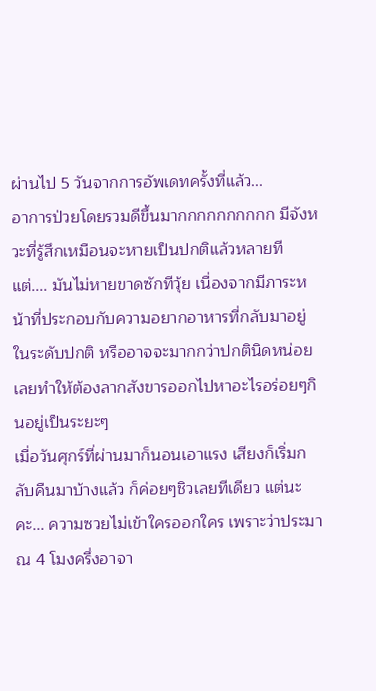ผ่านไป 5 วันจากการอัพเดทครั้งที่แล้ว...
อาการป่วยโดยรวมดีขึ้นมากกกกกกกกกก มีจังหวะที่รู้สึกเหมือนจะหายเป็นปกติแล้วหลายที แต่.... มันไม่หายขาดซักทีวุ้ย เนื่องจากมีภาระหน้าที่ประกอบกับความอยากอาหารที่กลับมาอยู่ในระดับปกติ หรืออาจจะมากกว่าปกตินิดหน่อย เลยทำให้ต้องลากสังขารออกไปหาอะไรอร่อยๆกินอยู่เป็นระยะๆ
เมื่อวันศุกร์ที่ผ่านมาก็นอนเอาแรง เสียงก็เริ่มกลับคืนมาบ้างแล้ว ก็ค่อยๆชิวเลยทีเดียว แต่นะคะ... ความซวยไม่เข้าใครออกใคร เพราะว่าประมาณ 4 โมงครึ่งอาจา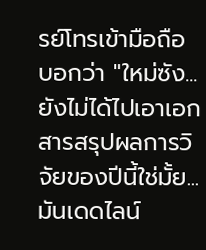รย์โทรเข้ามือถือ บอกว่า "ใหม่ซัง... ยังไม่ได้ไปเอาเอกสารสรุปผลการวิจัยของปีนี้ใช่มั้ย... มันเดดไลน์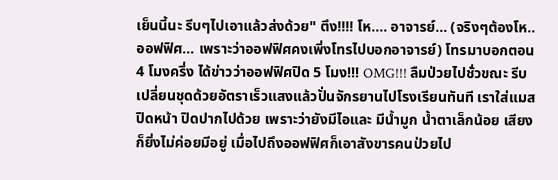เย็นนี้นะ รีบๆไปเอาแล้วส่งด้วย" ตึง!!!! โห.... อาจารย์... (จริงๆต้องโห.. ออฟฟิศ... เพราะว่าออฟฟิศคงเพิ่งโทรไปบอกอาจารย์) โทรมาบอกตอน 4 โมงครึ่ง ได้ข่าวว่าออฟฟิศปิด 5 โมง!!! OMG!!! ลืมป่วยไปชั่วขณะ รีบเปลี่ยนชุดด้วยอัตราเร็วแสงแล้วปั่นจักรยานไปโรงเรียนทันที เราใส่แมสปิดหน้า ปิดปากไปด้วย เพราะว่ายังมีไอและ มีน้ำมูก น้ำตาเล็กน้อย เสียงก็ยิ่งไม่ค่อยมีอยู่ เมื่อไปถึงออฟฟิศก็เอาสังขารคนป่วยไป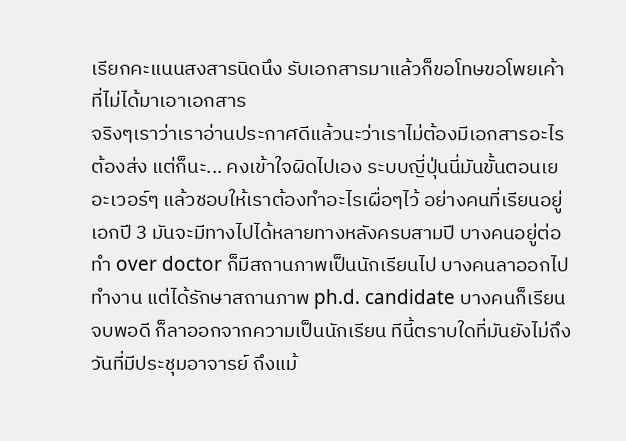เรียกคะแนนสงสารนิดนึง รับเอกสารมาแล้วก็ขอโทษขอโพยเค้าที่ไม่ได้มาเอาเอกสาร
จริงๆเราว่าเราอ่านประกาศดีแล้วนะว่าเราไม่ต้องมีเอกสารอะไรต้องส่ง แต่ก็นะ... คงเข้าใจผิดไปเอง ระบบญี่ปุ่นนี่มันขั้นตอนเยอะเวอร์ๆ แล้วชอบให้เราต้องทำอะไรเผื่อๆไว้ อย่างคนที่เรียนอยู่เอกปี 3 มันจะมีทางไปได้หลายทางหลังครบสามปี บางคนอยู่ต่อทำ over doctor ก็มีสถานภาพเป็นนักเรียนไป บางคนลาออกไปทำงาน แต่ได้รักษาสถานภาพ ph.d. candidate บางคนก็เรียนจบพอดี ก็ลาออกจากความเป็นนักเรียน ทีนี้ตราบใดที่มันยังไม่ถึงวันที่มีประชุมอาจารย์ ถึงแม้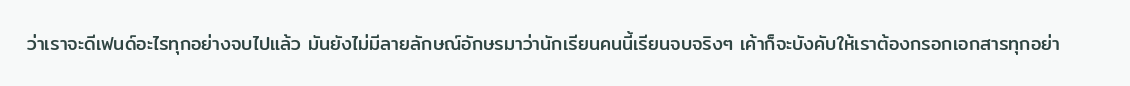ว่าเราจะดีเฟนด์อะไรทุกอย่างจบไปแล้ว มันยังไม่มีลายลักษณ์อักษรมาว่านักเรียนคนนี้เรียนจบจริงๆ เค้าก็จะบังคับให้เราต้องกรอกเอกสารทุกอย่า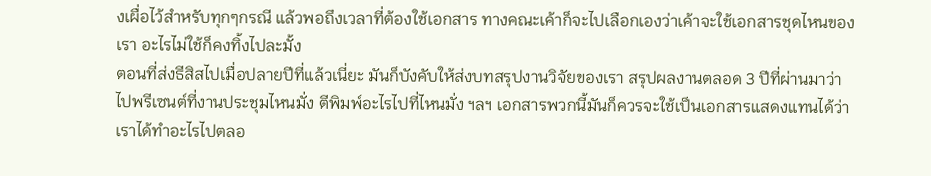งเผื่อไว้สำหรับทุกๆกรณี แล้วพอถึงเวลาที่ต้องใช้เอกสาร ทางคณะเค้าก็จะไปเลือกเองว่าเค้าจะใช้เอกสารชุดไหนของเรา อะไรไม่ใช้ก็คงทิ้งไปละมั้ง
ตอนที่ส่งธีสิสไปเมื่อปลายปีที่แล้วเนี่ยะ มันก็บังคับให้ส่งบทสรุปงานวิจัยของเรา สรุปผลงานตลอด 3 ปีที่ผ่านมาว่าไปพรีเซนต์ที่งานประชุมไหนมั่ง ตีพิมพ์อะไรไปที่ไหนมั่ง ฯลฯ เอกสารพวกนี้มันก็ควรจะใช้เป็นเอกสารแสดงแทนได้ว่าเราได้ทำอะไรไปตลอ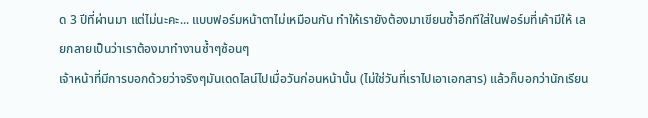ด 3 ปีที่ผ่านมา แต่ไม่นะคะ... แบบฟอร์มหน้าตาไม่เหมือนกัน ทำให้เรายังต้องมาเขียนซ้ำอีกทีใส่ในฟอร์มที่เค้ามีให้ เลยกลายเป็นว่าเราต้องมาทำงานซ้ำๆซ้อนๆ
เจ้าหน้าที่มีการบอกด้วยว่าจริงๆมันเดดไลน์ไปเมื่อวันก่อนหน้านั้น (ไม่ใช่วันที่เราไปเอาเอกสาร) แล้วก็บอกว่านักเรียน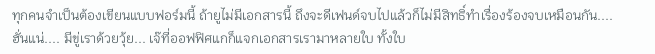ทุกคนจำเป็นต้องเขียนแบบฟอร์มนี้ ถ้ายูไม่มีเอกสารนี้ ถึงจะดีเฟนด์จบไปแล้วก็ไม่มีสิทธิ์ทำเรื่องร้องจบเหมือนกัน.... ฮั่นแน่.... มีขู่เราด้วยวุ้ย... เจ๊ที่ออฟฟิศแกก็แจกเอกสารเรามาหลายใบ ทั้งใบ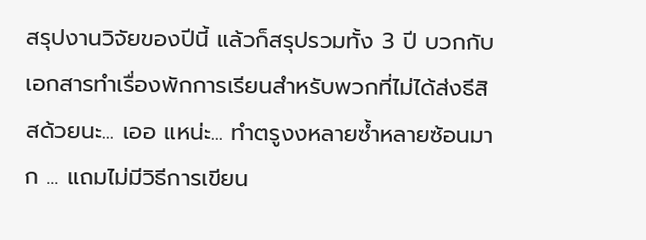สรุปงานวิจัยของปีนี้ แล้วก็สรุปรวมทั้ง 3 ปี บวกกับเอกสารทำเรื่องพักการเรียนสำหรับพวกที่ไม่ได้ส่งธีสิสด้วยนะ... เออ แหน่ะ... ทำตรูงงหลายซ้ำหลายซ้อนมาก ... แถมไม่มีวิธีการเขียน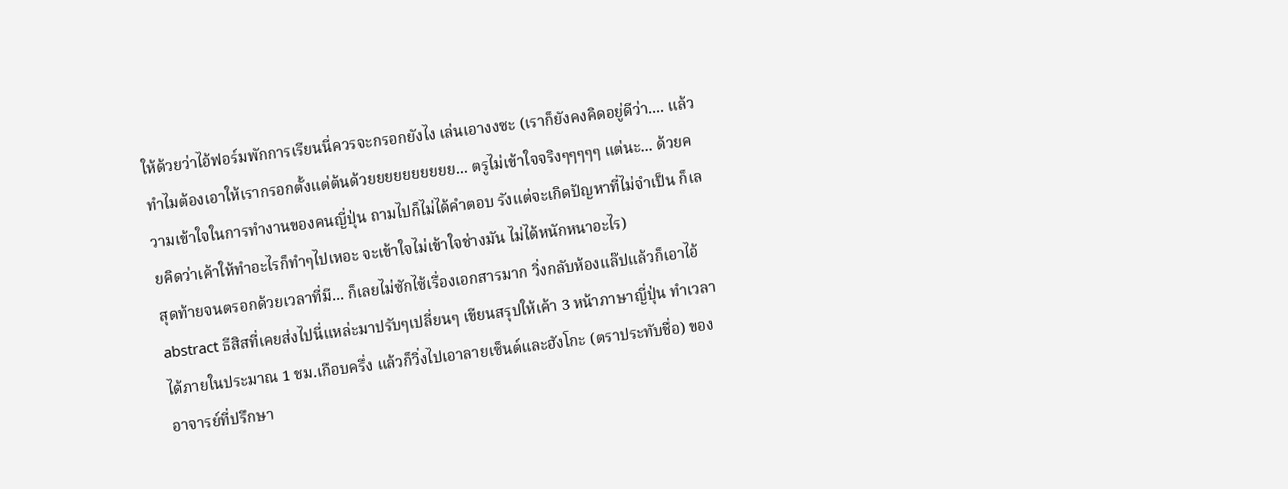ให้ด้วยว่าไอ้ฟอร์มพักการเรียนนี่ควรจะกรอกยังไง เล่นเอางงซะ (เราก็ยังคงคิดอยู่ดีว่า.... แล้วทำไมต้องเอาให้เรากรอกตั้งแต่ต้นด้วยยยยยยยยยย... ตรูไม่เข้าใจจริงๆๆๆๆๆ แต่นะ... ด้วยความเข้าใจในการทำงานของคนญี่ปุ่น ถามไปก็ไม่ได้คำตอบ รังแต่จะเกิดปัญหาที่ไม่จำเป็น ก็เลยคิดว่าเค้าให้ทำอะไรก็ทำๆไปเหอะ จะเข้าใจไม่เข้าใจช่างมัน ไม่ได้หนักหนาอะไร)
สุดท้ายจนตรอกด้วยเวลาที่มี... ก็เลยไม่ซักไซ้เรื่องเอกสารมาก วิ่งกลับห้องแล๊ปแล้วก็เอาไอ้ abstract ธีสิสที่เคยส่งไปนี่แหล่ะมาปรับๆเปลี่ยนๆ เขียนสรุปให้เค้า 3 หน้าภาษาญี่ปุ่น ทำเวลาได้ภายในประมาณ 1 ชม.เกือบครึ่ง แล้วก็วิ่งไปเอาลายเซ็นต์และฮังโกะ (ตราประทับชื่อ) ของอาจารย์ที่ปรึกษา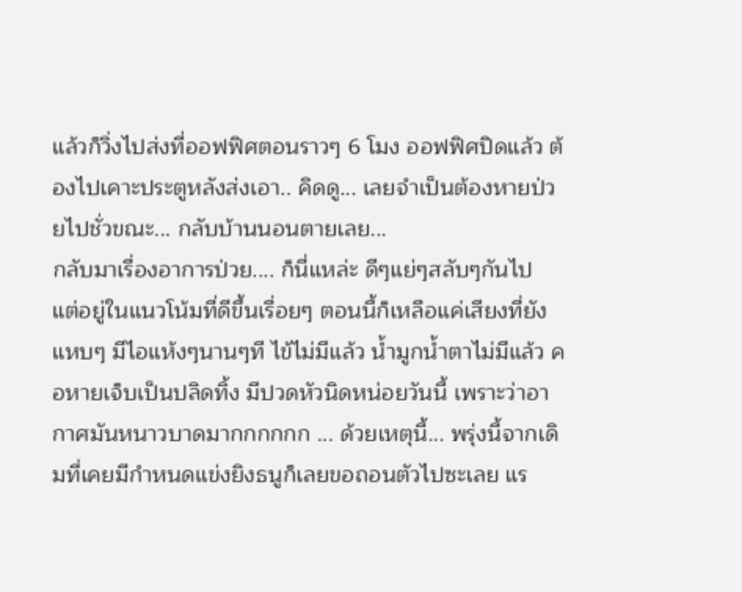แล้วก็วิ่งไปส่งที่ออฟฟิศตอนราวๆ 6 โมง ออฟฟิศปิดแล้ว ต้องไปเคาะประตูหลังส่งเอา.. คิดดู... เลยจำเป็นต้องหายป่วยไปชั่วขณะ... กลับบ้านนอนตายเลย...
กลับมาเรื่องอาการป่วย.... ก็นี่แหล่ะ ดีๆแย่ๆสลับๆกันไป แต่อยู่ในแนวโน้มที่ดีขึ้นเรื่อยๆ ตอนนี้ก็เหลือแค่เสียงที่ยังแหบๆ มีไอแห้งๆนานๆที ไข้ไม่มีแล้ว น้ำมูกน้ำตาไม่มีแล้ว คอหายเจ็บเป็นปลิดทิ้ง มีปวดหัวนิดหน่อยวันนี้ เพราะว่าอากาศมันหนาวบาดมากกกกกก ... ด้วยเหตุนี้... พรุ่งนี้จากเดิมที่เคยมีกำหนดแข่งยิงธนูก็เลยขอถอนตัวไปซะเลย แร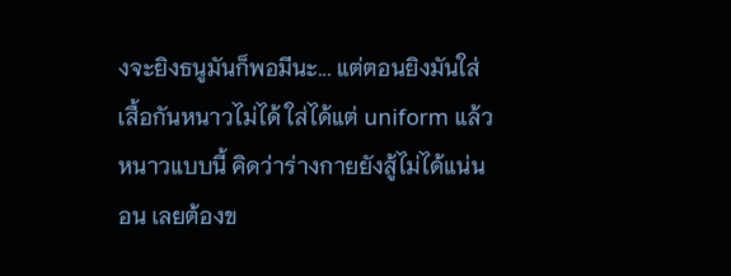งจะยิงธนูมันก็พอมีนะ... แต่ตอนยิงมันใส่เสื้อกันหนาวไม่ได้ ใส่ได้แต่ uniform แล้วหนาวแบบนี้ คิดว่าร่างกายยังสู้ไม่ได้แน่นอน เลยต้องข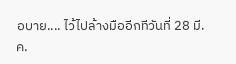อบาย.... ไว้ไปล้างมืออีกทีวันที่ 28 มี.ค.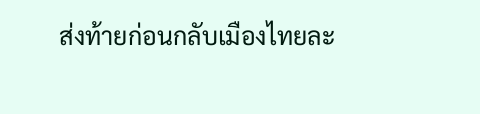ส่งท้ายก่อนกลับเมืองไทยละ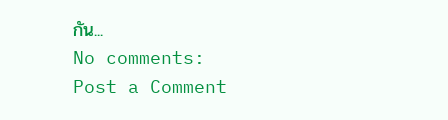กัน...
No comments:
Post a Comment